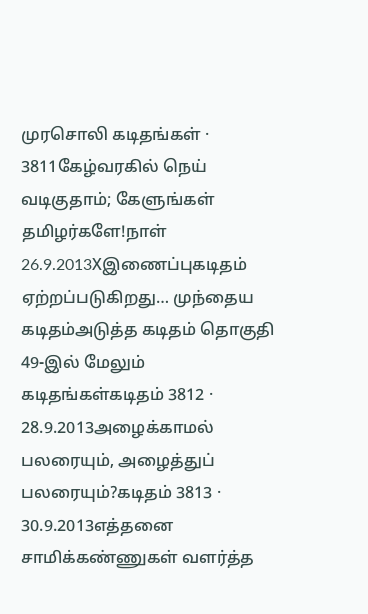முரசொலி கடிதங்கள் · 3811கேழ்வரகில் நெய் வடிகுதாம்; கேளுங்கள் தமிழர்களே!நாள் 26.9.2013Xஇணைப்புகடிதம் ஏற்றப்படுகிறது… முந்தைய கடிதம்அடுத்த கடிதம் தொகுதி 49-இல் மேலும் கடிதங்கள்கடிதம் 3812 · 28.9.2013அழைக்காமல் பலரையும், அழைத்துப் பலரையும்?கடிதம் 3813 · 30.9.2013எத்தனை சாமிக்கண்ணுகள் வளர்த்த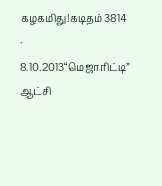கழகமிது!கடிதம் 3814 · 8.10.2013“மெஜாரிட்டி” ஆட்சி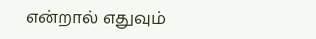என்றால் எதுவும்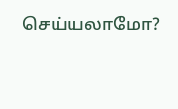செய்யலாமோ?